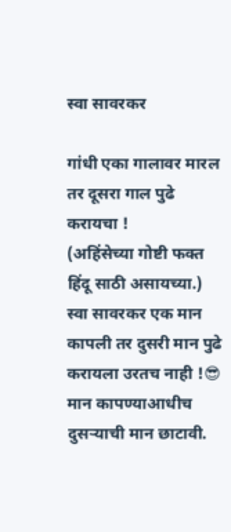स्वा सावरकर

गांधी एका गालावर मारल तर दूसरा गाल पुढे करायचा !
(अहिंसेच्या गोष्टी फक्त हिंदू साठी असायच्या.)
स्वा सावरकर एक मान कापली तर दुसरी मान पुढे करायला उरतच नाही !😎
मान कापण्याआधीच दुसऱ्याची मान छाटावी.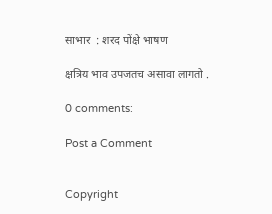साभार  : शरद पोंक्षे भाषण

क्षत्रिय भाव उपजतच असावा लागतो .

0 comments:

Post a Comment


Copyright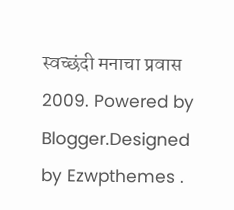स्वच्छंदी मनाचा प्रवास 2009. Powered by Blogger.Designed by Ezwpthemes .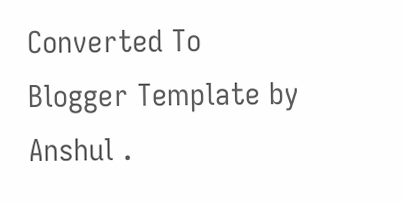Converted To Blogger Template by Anshul .